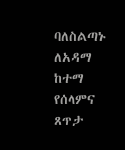ባለስልጣኑ ለአዳማ ከተማ የሰላምና ጸጥታ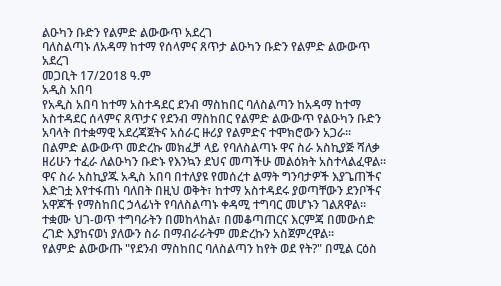ልዑካን ቡድን የልምድ ልውውጥ አደረገ
ባለስልጣኑ ለአዳማ ከተማ የሰላምና ጸጥታ ልዑካን ቡድን የልምድ ልውውጥ አደረገ
መጋቢት 17/2018 ዓ.ም
አዲስ አበባ
የአዲስ አበባ ከተማ አስተዳደር ደንብ ማስከበር ባለስልጣን ከአዳማ ከተማ አስተዳደር ሰላምና ጸጥታና የደንብ ማስከበር የልምድ ልውውጥ የልዑካን ቡድን አባላት በተቋማዊ አደረጃጀትና አሰራር ዙሪያ የልምድና ተሞክሮውን አጋራ።
በልምድ ልውውጥ መድረኩ መክፈቻ ላይ የባለስልጣኑ ዋና ስራ አስኪያጅ ሻለቃ ዘሪሁን ተፈራ ለልዑካን ቡድኑ የእንኳን ደህና መጣችሁ መልዕክት አስተላልፈዋል።
ዋና ስራ አስኪያጁ አዲስ አበባ በተለያዩ የመሰረተ ልማት ግንባታዎች እያጌጠችና እድገቷ እየተፋጠነ ባለበት በዚህ ወቅት፣ ከተማ አስተዳደሩ ያወጣቸውን ደንቦችና አዋጆች የማስከበር ኃላፊነት የባለስልጣኑ ቀዳሚ ተግባር መሆኑን ገልጸዋል።
ተቋሙ ህገ-ወጥ ተግባራትን በመከላከል፣ በመቆጣጠርና እርምጃ በመውሰድ ረገድ እያከናወነ ያለውን ስራ በማብራራትም መድረኩን አስጀምረዋል።
የልምድ ልውውጡ "የደንብ ማስከበር ባለስልጣን ከየት ወደ የት?" በሚል ርዕስ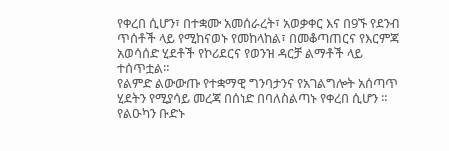የቀረበ ሲሆን፣ በተቋሙ አመሰራረት፣ አወቃቀር እና በ9ኙ የደንብ ጥሰቶች ላይ የሚከናወኑ የመከላከል፣ በመቆጣጠርና የእርምጃ አወሳሰድ ሂደቶች የኮሪደርና የወንዝ ዳርቻ ልማቶች ላይ ተሰጥቷል።
የልምድ ልውውጡ የተቋማዊ ግንባታንና የአገልግሎት አሰጣጥ ሂደትን የሚያሳይ መረጃ በሰነድ በባለስልጣኑ የቀረበ ሲሆን ።
የልዑካን ቡድኑ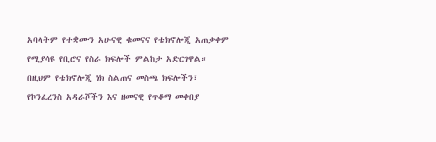አባላትም የተቋሙን አሁናዊ ቁመናና የቴክኖሎጂ አጠቃቀም የሚያሳዩ የቢሮና የስራ ክፍሎች ምልከታ አድርገዋል።
በዚህም የቴክኖሎጂ ነክ ስልጠና መስጫ ክፍሎችን፣ የኮንፈረንስ አዳራሾችን እና ዘመናዊ የጥቆማ መቀበያ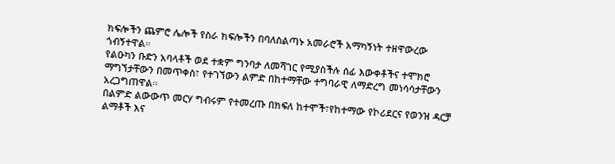ክፍሎችን ጨምሮ ሌሎች የስራ ክፍሎችን በባለስልጣኑ አመራሮች አማካኝነት ተዘዋውረው ጎብኝተዋል።
የልዑካን ቡድን አባላቶች ወደ ተቋም ግንባታ ለመሻገር የሚያስችሉ ሰፊ እውቀቶችና ተሞክሮ ማግኘታቸውን በመጥቀስ፣ የተገኘውን ልምድ በከተማቸው ተግባራዊ ለማድረግ መነሳሳታቸውን አረጋግጠዋል።
በልምድ ልውውጥ መርሃ ግብሩም የተመረጡ በክፍለ ከተሞች፣የከተማው የኮሪደርና የወንዝ ዳርቻ ልማቶች እና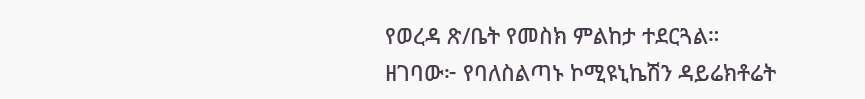የወረዳ ጽ/ቤት የመስክ ምልከታ ተደርጓል።
ዘገባው፦ የባለስልጣኑ ኮሚዩኒኬሽን ዳይሬክቶሬት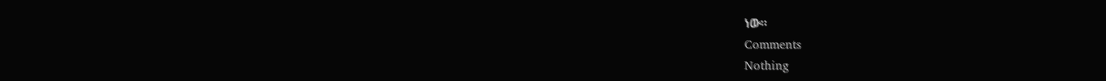ነው።
Comments
Nothing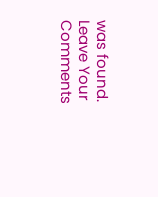was found.
Leave Your Comments